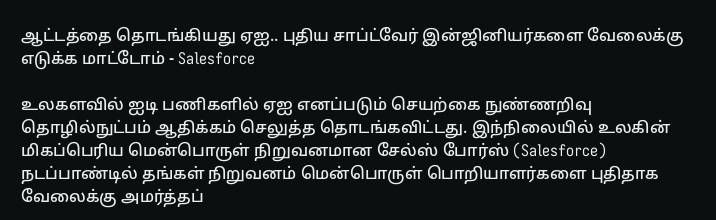ஆட்டத்தை தொடங்கியது ஏஐ.. புதிய சாப்ட்வேர் இன்ஜினியர்களை வேலைக்கு எடுக்க மாட்டோம் - Salesforce

உலகளவில் ஐடி பணிகளில் ஏஐ எனப்படும் செயற்கை நுண்ணறிவு தொழில்நுட்பம் ஆதிக்கம் செலுத்த தொடங்கவிட்டது. இந்நிலையில் உலகின் மிகப்பெரிய மென்பொருள் நிறுவனமான சேல்ஸ் போர்ஸ் (Salesforce) நடப்பாண்டில் தங்கள் நிறுவனம் மென்பொருள் பொறியாளர்களை புதிதாக வேலைக்கு அமர்த்தப்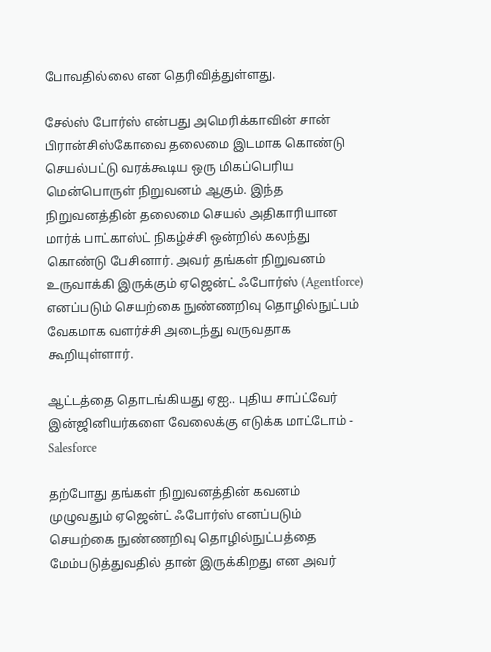போவதில்லை என தெரிவித்துள்ளது.

சேல்ஸ் போர்ஸ் என்பது அமெரிக்காவின் சான் பிரான்சிஸ்கோவை தலைமை இடமாக கொண்டு செயல்பட்டு வரக்கூடிய ஒரு மிகப்பெரிய மென்பொருள் நிறுவனம் ஆகும். இந்த நிறுவனத்தின் தலைமை செயல் அதிகாரியான மார்க் பாட்காஸ்ட் நிகழ்ச்சி ஒன்றில் கலந்து கொண்டு பேசினார். அவர் தங்கள் நிறுவனம் உருவாக்கி இருக்கும் ஏஜென்ட் ஃபோர்ஸ் (Agentforce) எனப்படும் செயற்கை நுண்ணறிவு தொழில்நுட்பம் வேகமாக வளர்ச்சி அடைந்து வருவதாக கூறியுள்ளார்.

ஆட்டத்தை தொடங்கியது ஏஐ.. புதிய சாப்ட்வேர் இன்ஜினியர்களை வேலைக்கு எடுக்க மாட்டோம் - Salesforce

தற்போது தங்கள் நிறுவனத்தின் கவனம் முழுவதும் ஏஜென்ட் ஃபோர்ஸ் எனப்படும் செயற்கை நுண்ணறிவு தொழில்நுட்பத்தை மேம்படுத்துவதில் தான் இருக்கிறது என அவர்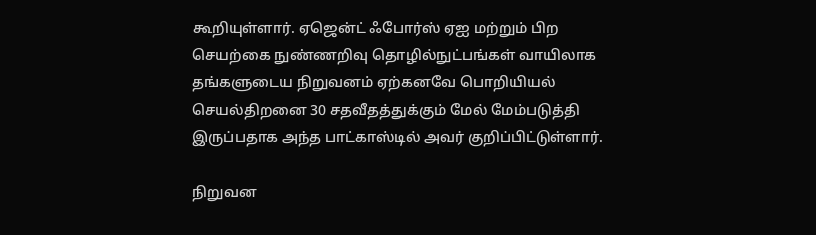கூறியுள்ளார். ஏஜென்ட் ஃபோர்ஸ் ஏஐ மற்றும் பிற செயற்கை நுண்ணறிவு தொழில்நுட்பங்கள் வாயிலாக தங்களுடைய நிறுவனம் ஏற்கனவே பொறியியல் செயல்திறனை 30 சதவீதத்துக்கும் மேல் மேம்படுத்தி இருப்பதாக அந்த பாட்காஸ்டில் அவர் குறிப்பிட்டுள்ளார்.

நிறுவன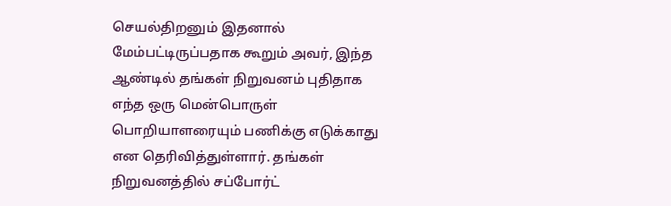செயல்திறனும் இதனால் மேம்பட்டிருப்பதாக கூறும் அவர், இந்த ஆண்டில் தங்கள் நிறுவனம் புதிதாக எந்த ஒரு மென்பொருள் பொறியாளரையும் பணிக்கு எடுக்காது என தெரிவித்துள்ளார். தங்கள் நிறுவனத்தில் சப்போர்ட்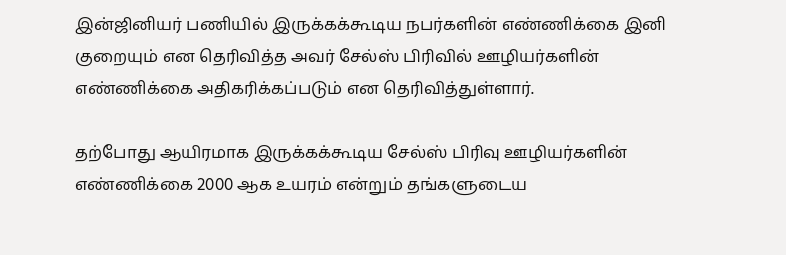இன்ஜினியர் பணியில் இருக்கக்கூடிய நபர்களின் எண்ணிக்கை இனி குறையும் என தெரிவித்த அவர் சேல்ஸ் பிரிவில் ஊழியர்களின் எண்ணிக்கை அதிகரிக்கப்படும் என தெரிவித்துள்ளார்.

தற்போது ஆயிரமாக இருக்கக்கூடிய சேல்ஸ் பிரிவு ஊழியர்களின் எண்ணிக்கை 2000 ஆக உயரம் என்றும் தங்களுடைய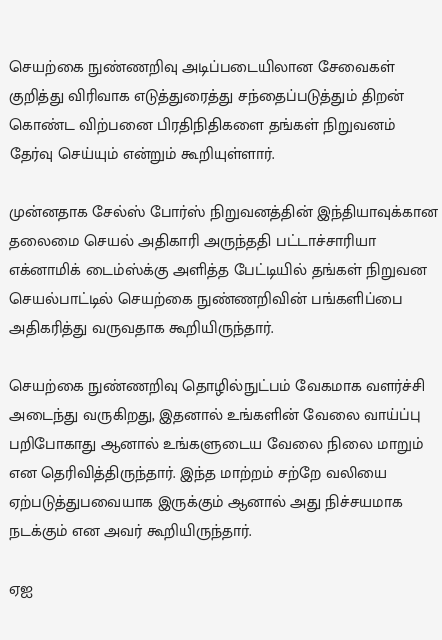செயற்கை நுண்ணறிவு அடிப்படையிலான சேவைகள் குறித்து விரிவாக எடுத்துரைத்து சந்தைப்படுத்தும் திறன் கொண்ட விற்பனை பிரதிநிதிகளை தங்கள் நிறுவனம் தேர்வு செய்யும் என்றும் கூறியுள்ளார்.

முன்னதாக சேல்ஸ் போர்ஸ் நிறுவனத்தின் இந்தியாவுக்கான தலைமை செயல் அதிகாரி அருந்ததி பட்டாச்சாரியா எக்னாமிக் டைம்ஸ்க்கு அளித்த பேட்டியில் தங்கள் நிறுவன செயல்பாட்டில் செயற்கை நுண்ணறிவின் பங்களிப்பை அதிகரித்து வருவதாக கூறியிருந்தார்.

செயற்கை நுண்ணறிவு தொழில்நுட்பம் வேகமாக வளர்ச்சி அடைந்து வருகிறது, இதனால் உங்களின் வேலை வாய்ப்பு பறிபோகாது ஆனால் உங்களுடைய வேலை நிலை மாறும் என தெரிவித்திருந்தார். இந்த மாற்றம் சற்றே வலியை ஏற்படுத்துபவையாக இருக்கும் ஆனால் அது நிச்சயமாக நடக்கும் என அவர் கூறியிருந்தார்.

ஏஐ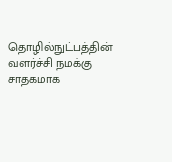தொழில்நுட்பத்தின் வளர்ச்சி நமக்கு சாதகமாக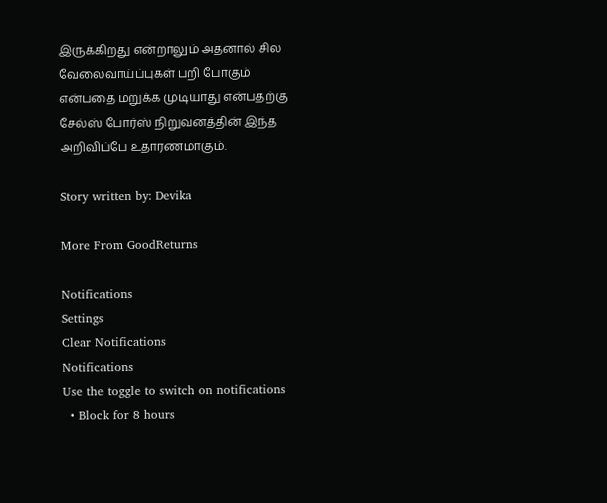இருக்கிறது என்றாலும் அதனால் சில வேலைவாய்ப்புகள் பறி போகும் என்பதை மறுக்க முடியாது என்பதற்கு சேல்ஸ் போர்ஸ் நிறுவனத்தின் இந்த அறிவிப்பே உதாரணமாகும்.

Story written by: Devika

More From GoodReturns

Notifications
Settings
Clear Notifications
Notifications
Use the toggle to switch on notifications
  • Block for 8 hours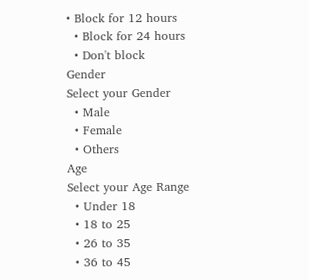• Block for 12 hours
  • Block for 24 hours
  • Don't block
Gender
Select your Gender
  • Male
  • Female
  • Others
Age
Select your Age Range
  • Under 18
  • 18 to 25
  • 26 to 35
  • 36 to 45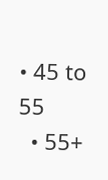• 45 to 55
  • 55+